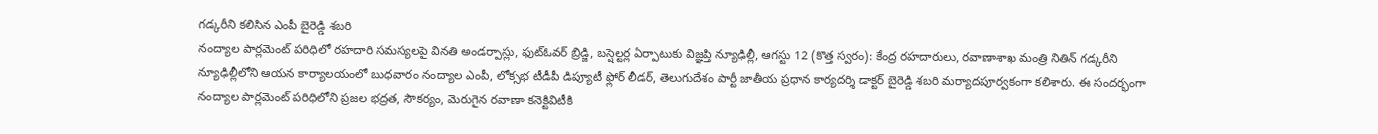గడ్కరీని కలిసిన ఎంపీ బైరెడ్డి శబరి
నంద్యాల పార్లమెంట్ పరిధిలో రహదారి సమస్యలపై వినతి అండర్పాస్లు, ఫుట్ఓవర్ బ్రిడ్జి, బస్షెల్టర్ల ఏర్పాటుకు విజ్ఞప్తి న్యూఢిల్లీ, ఆగస్టు 12 (కొత్త స్వరం): కేంద్ర రహదారులు, రవాణాశాఖ మంత్రి నితిన్ గడ్కరీని న్యూఢిల్లీలోని ఆయన కార్యాలయంలో బుధవారం నంద్యాల ఎంపీ, లోక్సభ టీడీపీ డిప్యూటీ ఫ్లోర్ లీడర్, తెలుగుదేశం పార్టీ జాతీయ ప్రధాన కార్యదర్శి డాక్టర్ బైరెడ్డి శబరి మర్యాదపూర్వకంగా కలిశారు. ఈ సందర్భంగా నంద్యాల పార్లమెంట్ పరిధిలోని ప్రజల భద్రత, సౌకర్యం, మెరుగైన రవాణా కనెక్టివిటీకి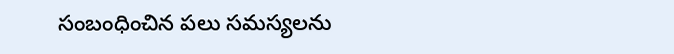సంబంధించిన పలు సమస్యలను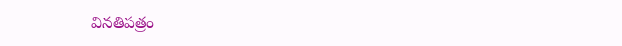వినతిపత్రం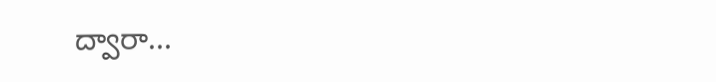ద్వారా...